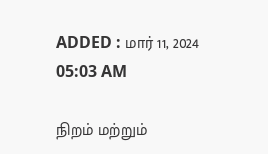ADDED : மார் 11, 2024 05:03 AM

நிறம் மற்றும்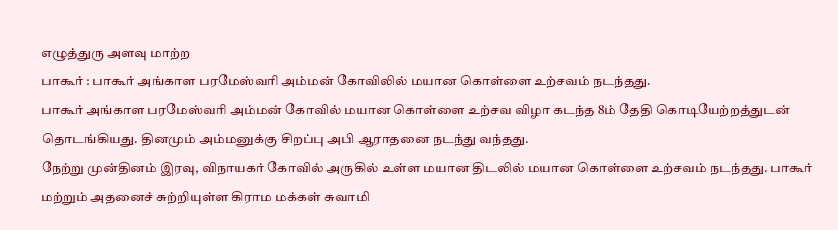எழுத்துரு அளவு மாற்ற
பாகூர் : பாகூர் அங்காள பரமேஸ்வரி அம்மன் கோவிலில் மயான கொள்ளை உற்சவம் நடந்தது.
பாகூர் அங்காள பரமேஸ்வரி அம்மன் கோவில் மயான கொள்ளை உற்சவ விழா கடந்த 8ம் தேதி கொடியேற்றத்துடன் தொடங்கியது. தினமும் அம்மனுக்கு சிறப்பு அபி ஆராதனை நடந்து வந்தது.
நேற்று முன்தினம் இரவு, விநாயகர் கோவில் அருகில் உள்ள மயான திடலில் மயான கொள்ளை உற்சவம் நடந்தது. பாகூர் மற்றும் அதனைச் சுற்றியுள்ள கிராம மக்கள் சுவாமி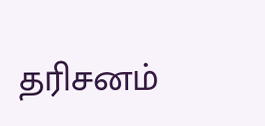தரிசனம்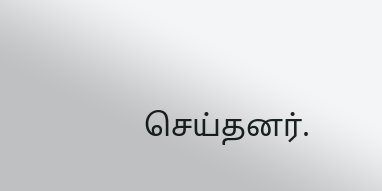செய்தனர்.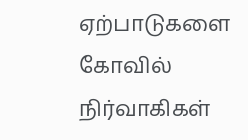ஏற்பாடுகளை கோவில் நிர்வாகிகள்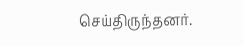செய்திருந்தனர்.